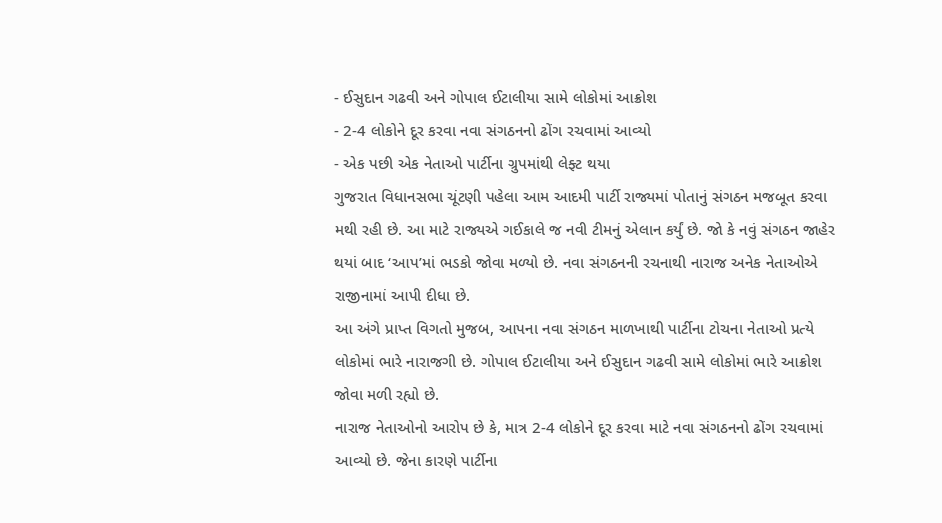- ઈસુદાન ગઢવી અને ગોપાલ ઈટાલીયા સામે લોકોમાં આક્રોશ
- 2-4 લોકોને દૂર કરવા નવા સંગઠનનો ઢોંગ રચવામાં આવ્યો
- એક પછી એક નેતાઓ પાર્ટીના ગ્રુપમાંથી લેફ્ટ થયા
ગુજરાત વિધાનસભા ચૂંટણી પહેલા આમ આદમી પાર્ટી રાજ્યમાં પોતાનું સંગઠન મજબૂત કરવા મથી રહી છે. આ માટે રાજ્યએ ગઈકાલે જ નવી ટીમનું એલાન કર્યું છે. જો કે નવું સંગઠન જાહેર થયાં બાદ ‘આપ’માં ભડકો જોવા મળ્યો છે. નવા સંગઠનની રચનાથી નારાજ અનેક નેતાઓએ રાજીનામાં આપી દીધા છે.
આ અંગે પ્રાપ્ત વિગતો મુજબ, આપના નવા સંગઠન માળખાથી પાર્ટીના ટોચના નેતાઓ પ્રત્યે લોકોમાં ભારે નારાજગી છે. ગોપાલ ઈટાલીયા અને ઈસુદાન ગઢવી સામે લોકોમાં ભારે આક્રોશ જોવા મળી રહ્યો છે.
નારાજ નેતાઓનો આરોપ છે કે, માત્ર 2-4 લોકોને દૂર કરવા માટે નવા સંગઠનનો ઢોંગ રચવામાં આવ્યો છે. જેના કારણે પાર્ટીના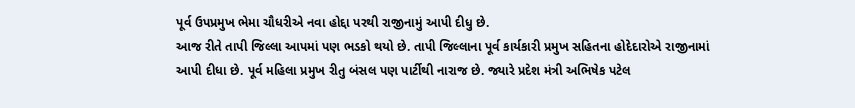પૂર્વ ઉપપ્રમુખ ભેમા ચૌધરીએ નવા હોદ્દા પરથી રાજીનામું આપી દીધુ છે.
આજ રીતે તાપી જિલ્લા આપમાં પણ ભડકો થયો છે. તાપી જિલ્લાના પૂર્વ કાર્યકારી પ્રમુખ સહિતના હોદેદારોએ રાજીનામાં આપી દીધા છે. પૂર્વ મહિલા પ્રમુખ રીતુ બંસલ પણ પાર્ટીથી નારાજ છે. જ્યારે પ્રદેશ મંત્રી અભિષેક પટેલ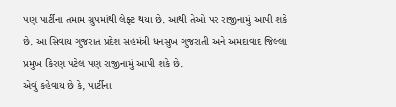પણ પાર્ટીના તમામ ગ્રુપમાંથી લેફ્ટ થયા છે. આથી તેઓ પર રાજીનામું આપી શકે છે. આ સિવાય ગુજરાત પ્રદેશ સહમંત્રી ધનસુખ ગુજરાતી અને અમદાવાદ જિલ્લા પ્રમુખ કિરણ પટેલ પણ રાજીનામું આપી શકે છે.
એવું કહેવાય છે કે, પાર્ટીના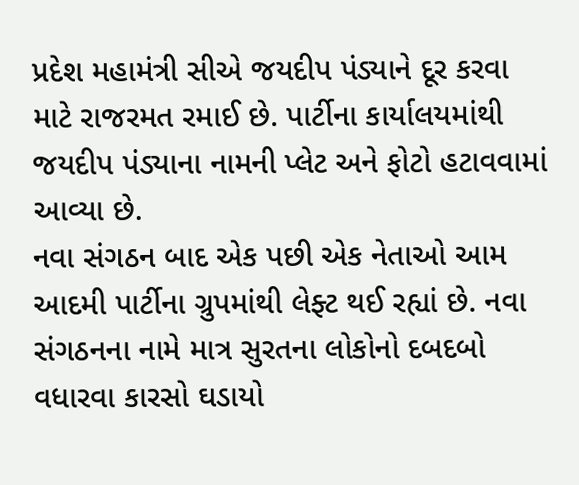પ્રદેશ મહામંત્રી સીએ જયદીપ પંડ્યાને દૂર કરવા માટે રાજરમત રમાઈ છે. પાર્ટીના કાર્યાલયમાંથી જયદીપ પંડ્યાના નામની પ્લેટ અને ફોટો હટાવવામાં આવ્યા છે.
નવા સંગઠન બાદ એક પછી એક નેતાઓ આમ આદમી પાર્ટીના ગ્રુપમાંથી લેફ્ટ થઈ રહ્યાં છે. નવા સંગઠનના નામે માત્ર સુરતના લોકોનો દબદબો વધારવા કારસો ઘડાયો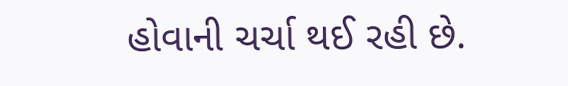હોવાની ચર્ચા થઈ રહી છે.